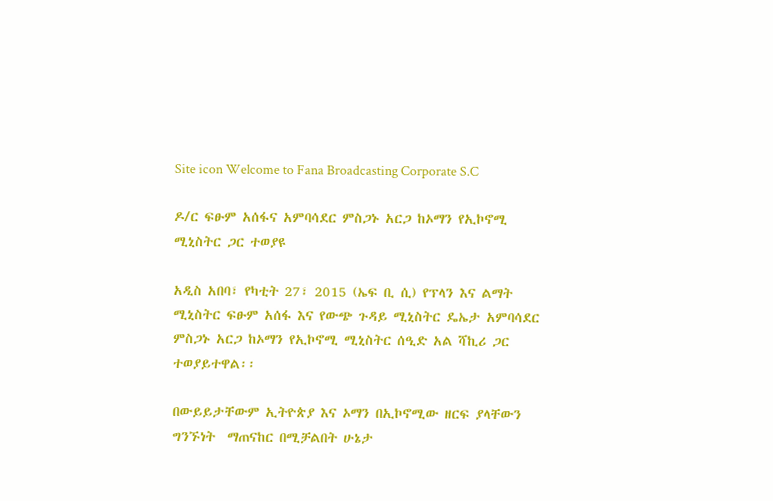Site icon Welcome to Fana Broadcasting Corporate S.C

ዶ/ር ፍፁም አሰፋና አምባሳደር ምስጋኑ አርጋ ከኦማን የኢኮኖሚ ሚኒስትር ጋር ተወያዩ

አዲስ አበባ፣ የካቲት 27፣ 2015 (ኤፍ ቢ ሲ) የፕላን እና ልማት ሚኒስትር ፍፁም አሰፋ እና የውጭ ጉዳይ ሚኒስትር ዴኤታ አምባሳደር ምስጋኑ አርጋ ከኦማን የኢኮኖሚ ሚኒስትር ሰዒድ አል ሻኪሪ ጋር ተወያይተዋል፡፡

በውይይታቸውም ኢትዮጵያ እና ኦማን በኢኮኖሚው ዘርፍ ያላቸውን ግንኙነት  ማጠናከር በሚቻልበት ሁኔታ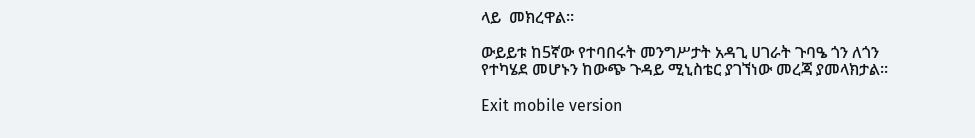ላይ  መክረዋል፡፡

ውይይቱ ከ5ኛው የተባበሩት መንግሥታት አዳጊ ሀገራት ጉባዔ ጎን ለጎን የተካሄደ መሆኑን ከውጭ ጉዳይ ሚኒስቴር ያገኘነው መረጃ ያመላክታል፡፡

Exit mobile version